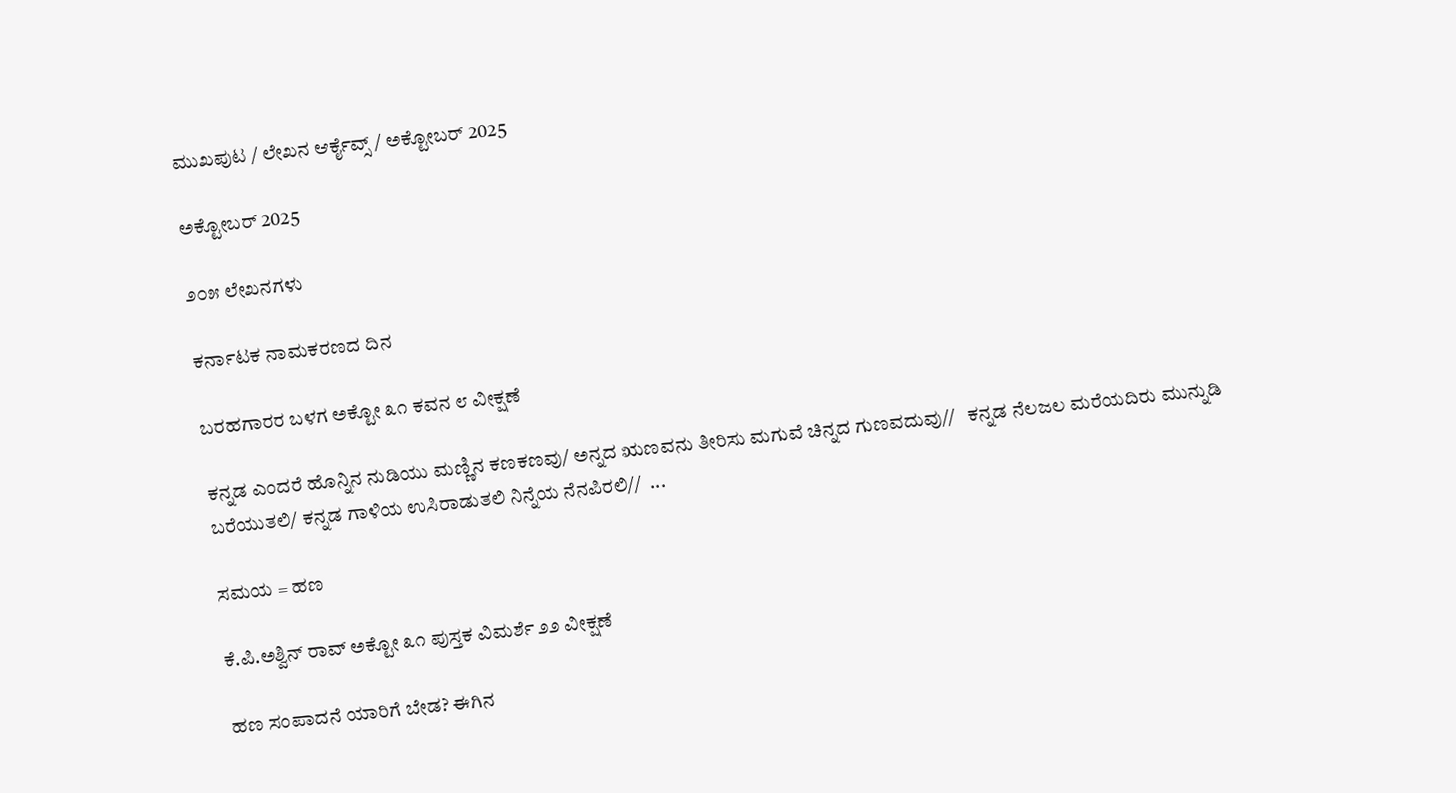ಮುಖಪುಟ / ಲೇಖನ ಆರ್ಕೈವ್ಸ್ / ಅಕ್ಟೋಬರ್ 2025

ಅಕ್ಟೋಬರ್ 2025

೨೦೫ ಲೇಖನಗಳು

ಕರ್ನಾಟಕ ನಾಮಕರಣದ ದಿನ

ಬರಹಗಾರರ ಬಳಗ ಅಕ್ಟೋ ೩೧ ಕವನ ೮ ವೀಕ್ಷಣೆ

ಕನ್ನಡ ಎಂದರೆ ಹೊನ್ನಿನ ನುಡಿಯು ಮಣ್ಣಿನ ಕಣಕಣವು/ ಅನ್ನದ ಋಣವನು ತೀರಿಸು ಮಗುವೆ ಚಿನ್ನದ ಗುಣವದುವು//   ಕನ್ನಡ ನೆಲಜಲ ಮರೆಯದಿರು ಮುನ್ನುಡಿ ಬರೆಯುತಲಿ/ ಕನ್ನಡ ಗಾಳಿಯ ಉಸಿರಾಡುತಲಿ ನಿನ್ನೆಯ ನೆನಪಿರಲಿ//  ...

ಸಮಯ = ಹಣ

ಕೆ.ಪಿ.ಅಶ್ವಿನ್ ರಾವ್ ಅಕ್ಟೋ ೩೧ ಪುಸ್ತಕ ವಿಮರ್ಶೆ ೨೨ ವೀಕ್ಷಣೆ

ಹಣ ಸಂಪಾದನೆ ಯಾರಿಗೆ ಬೇಡ? ಈಗಿನ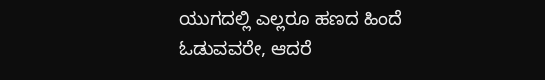ಯುಗದಲ್ಲಿ ಎಲ್ಲರೂ ಹಣದ ಹಿಂದೆ ಓಡುವವರೇ, ಆದರೆ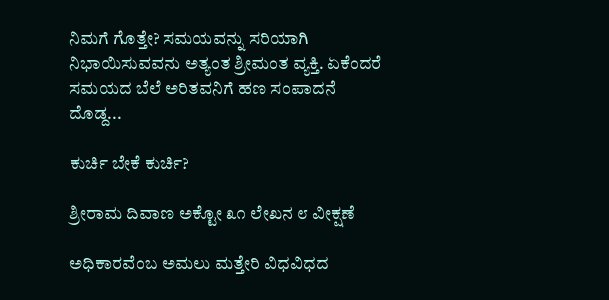ನಿಮಗೆ ಗೊತ್ತೇ? ಸಮಯವನ್ನು ಸರಿಯಾಗಿ ನಿಭಾಯಿಸುವವನು ಅತ್ಯಂತ ಶ್ರೀಮಂತ ವ್ಯಕ್ತಿ. ಏಕೆಂದರೆ ಸಮಯದ ಬೆಲೆ ಅರಿತವನಿಗೆ ಹಣ ಸಂಪಾದನೆ ದೊಡ್ದ...

ಕುರ್ಚಿ ಬೇಕೆ ಕುರ್ಚಿ?

ಶ್ರೀರಾಮ ದಿವಾಣ ಅಕ್ಟೋ ೩೧ ಲೇಖನ ೮ ವೀಕ್ಷಣೆ

ಅಧಿಕಾರವೆಂಬ ಅಮಲು ಮತ್ತೇರಿ ವಿಧವಿಧದ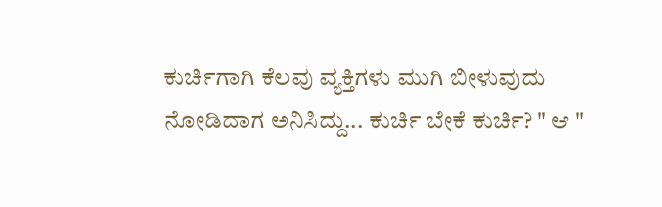ಕುರ್ಚಿಗಾಗಿ ಕೆಲವು ವ್ಯಕ್ತಿಗಳು ಮುಗಿ ಬೀಳುವುದು ನೋಡಿದಾಗ ಅನಿಸಿದ್ದು... ಕುರ್ಚಿ ಬೇಕೆ ಕುರ್ಚಿ? " ಆ "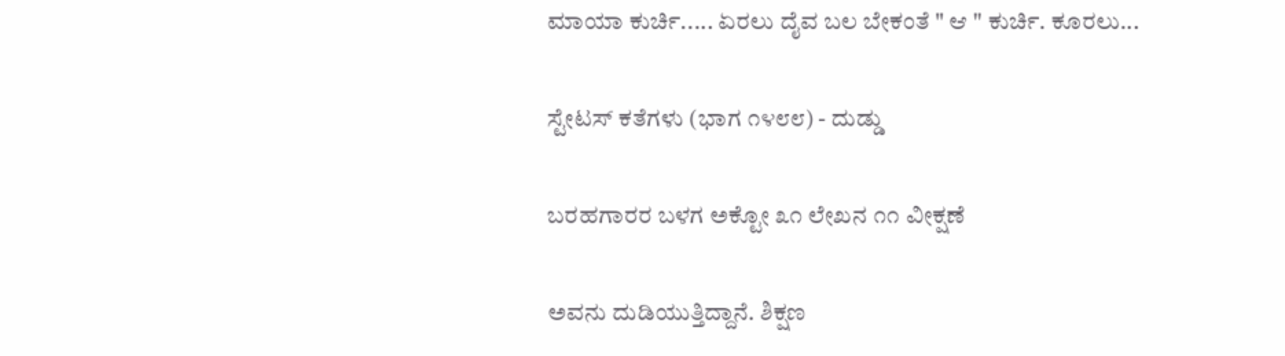ಮಾಯಾ ಕುರ್ಚಿ..... ಏರಲು ದೈವ ಬಲ ಬೇಕಂತೆ " ಆ " ಕುರ್ಚಿ. ಕೂರಲು...

ಸ್ಟೇಟಸ್ ಕತೆಗಳು (ಭಾಗ ೧೪೮೮) - ದುಡ್ಡು

ಬರಹಗಾರರ ಬಳಗ ಅಕ್ಟೋ ೩೧ ಲೇಖನ ೧೧ ವೀಕ್ಷಣೆ

ಅವನು ದುಡಿಯುತ್ತಿದ್ದಾನೆ. ಶಿಕ್ಷಣ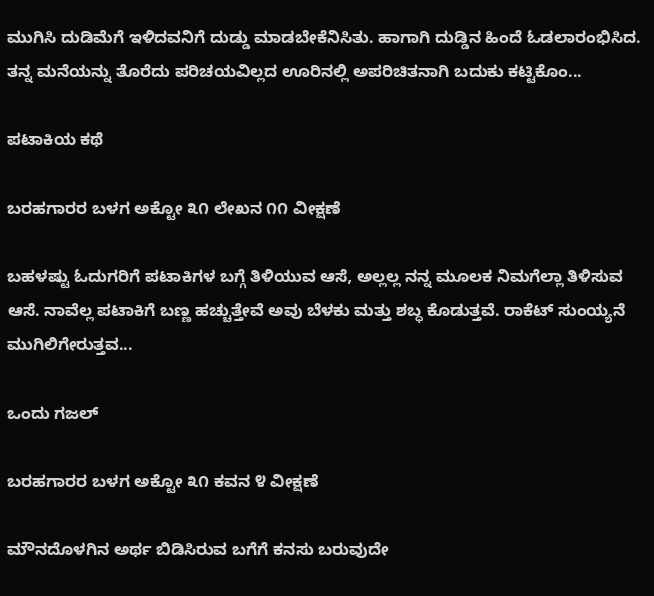ಮುಗಿಸಿ ದುಡಿಮೆಗೆ ಇಳಿದವನಿಗೆ ದುಡ್ಡು ಮಾಡಬೇಕೆನಿಸಿತು. ಹಾಗಾಗಿ ದುಡ್ಡಿನ ಹಿಂದೆ ಓಡಲಾರಂಭಿಸಿದ. ತನ್ನ ಮನೆಯನ್ನು ತೊರೆದು ಪರಿಚಯವಿಲ್ಲದ ಊರಿನಲ್ಲಿ ಅಪರಿಚಿತನಾಗಿ ಬದುಕು ಕಟ್ಟಿಕೊಂ...

ಪಟಾಕಿಯ ಕಥೆ

ಬರಹಗಾರರ ಬಳಗ ಅಕ್ಟೋ ೩೧ ಲೇಖನ ೧೧ ವೀಕ್ಷಣೆ

ಬಹಳಷ್ಟು ಓದುಗರಿಗೆ ಪಟಾಕಿಗಳ ಬಗ್ಗೆ ತಿಳಿಯುವ ಆಸೆ, ಅಲ್ಲಲ್ಲ ನನ್ನ ಮೂಲಕ ನಿಮಗೆಲ್ಲಾ ತಿಳಿಸುವ ಆಸೆ. ನಾವೆಲ್ಲ ಪಟಾಕಿಗೆ ಬಣ್ಣ ಹಚ್ಚುತ್ತೇವೆ ಅವು ಬೆಳಕು ಮತ್ತು ಶಬ್ಧ ಕೊಡುತ್ತವೆ. ರಾಕೆಟ್ ಸುಂಯ್ಯನೆ ಮುಗಿಲಿಗೇರುತ್ತವ...

ಒಂದು ಗಜಲ್

ಬರಹಗಾರರ ಬಳಗ ಅಕ್ಟೋ ೩೧ ಕವನ ೪ ವೀಕ್ಷಣೆ

ಮೌನದೊಳಗಿನ ಅರ್ಥ ಬಿಡಿಸಿರುವ ಬಗೆಗೆ ಕನಸು ಬರುವುದೇ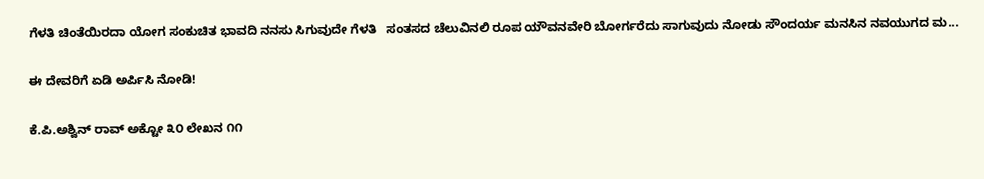ಗೆಳತಿ ಚಿಂತೆಯಿರದಾ ಯೋಗ ಸಂಕುಚಿತ ಭಾವದಿ ನನಸು ಸಿಗುವುದೇ ಗೆಳತಿ   ಸಂತಸದ ಚೆಲುವಿನಲಿ ರೂಪ ಯೌವನವೇರಿ ಬೋರ್ಗರೆದು ಸಾಗುವುದು ನೋಡು ಸೌಂದರ್ಯ ಮನಸಿನ ನವಯುಗದ ಮ...

ಈ ದೇವರಿಗೆ ಏಡಿ ಅರ್ಪಿಸಿ ನೋಡಿ!

ಕೆ.ಪಿ.ಅಶ್ವಿನ್ ರಾವ್ ಅಕ್ಟೋ ೩೦ ಲೇಖನ ೧೧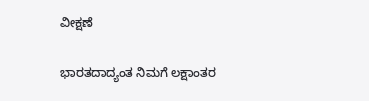ವೀಕ್ಷಣೆ

ಭಾರತದಾದ್ಯಂತ ನಿಮಗೆ ಲಕ್ಷಾಂತರ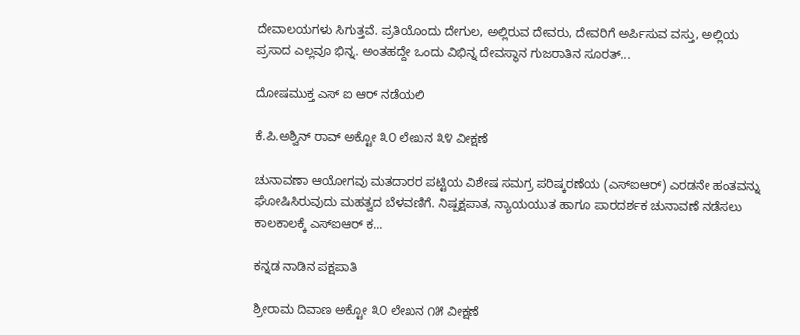ದೇವಾಲಯಗಳು ಸಿಗುತ್ತವೆ. ಪ್ರತಿಯೊಂದು ದೇಗುಲ, ಅಲ್ಲಿರುವ ದೇವರು, ದೇವರಿಗೆ ಅರ್ಪಿಸುವ ವಸ್ತು, ಅಲ್ಲಿಯ ಪ್ರಸಾದ ಎಲ್ಲವೂ ಭಿನ್ನ. ಅಂತಹದ್ದೇ ಒಂದು ವಿಭಿನ್ನ ದೇವಸ್ಥಾನ ಗುಜರಾತಿನ ಸೂರತ್...

ದೋಷಮುಕ್ತ ಎಸ್‌ ಐ ಆ‌ರ್ ನಡೆಯಲಿ

ಕೆ.ಪಿ.ಅಶ್ವಿನ್ ರಾವ್ ಅಕ್ಟೋ ೩೦ ಲೇಖನ ೩೪ ವೀಕ್ಷಣೆ

ಚುನಾವಣಾ ಆಯೋಗವು ಮತದಾರರ ಪಟ್ಟಿಯ ವಿಶೇಷ ಸಮಗ್ರ ಪರಿಷ್ಕರಣೆಯ (ಎಸ್‌ಐಆರ್) ಎರಡನೇ ಹಂತವನ್ನು ಘೋಷಿಸಿರುವುದು ಮಹತ್ವದ ಬೆಳವಣಿಗೆ. ನಿಷ್ಪಕ್ಷಪಾತ, ನ್ಯಾಯಯುತ ಹಾಗೂ ಪಾರದರ್ಶಕ ಚುನಾವಣೆ ನಡೆಸಲು ಕಾಲಕಾಲಕ್ಕೆ ಎಸ್‌ಐಆರ್ ಕ...

ಕನ್ನಡ ನಾಡಿನ ಪಕ್ಷಪಾತಿ

ಶ್ರೀರಾಮ ದಿವಾಣ ಅಕ್ಟೋ ೩೦ ಲೇಖನ ೧೫ ವೀಕ್ಷಣೆ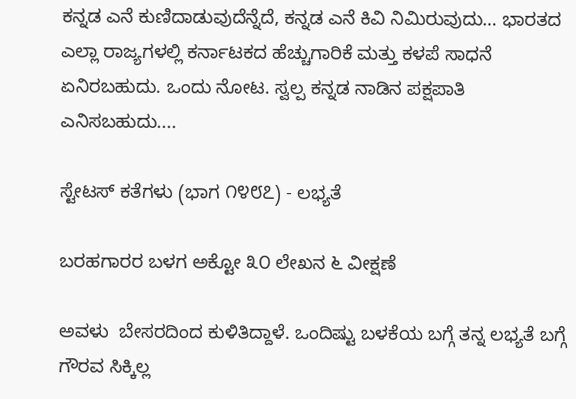ಕನ್ನಡ ಎನೆ ಕುಣಿದಾಡುವುದೆನ್ನೆದೆ, ಕನ್ನಡ ಎನೆ ಕಿವಿ ನಿಮಿರುವುದು… ಭಾರತದ ಎಲ್ಲಾ ರಾಜ್ಯಗಳಲ್ಲಿ ಕರ್ನಾಟಕದ ಹೆಚ್ಚುಗಾರಿಕೆ ಮತ್ತು ಕಳಪೆ ಸಾಧನೆ ಏನಿರಬಹುದು. ಒಂದು ನೋಟ. ಸ್ವಲ್ಪ ಕನ್ನಡ ನಾಡಿನ ಪಕ್ಷಪಾತಿ ಎನಿಸಬಹುದು....

ಸ್ಟೇಟಸ್ ಕತೆಗಳು (ಭಾಗ ೧೪೮೭) - ಲಭ್ಯತೆ

ಬರಹಗಾರರ ಬಳಗ ಅಕ್ಟೋ ೩೦ ಲೇಖನ ೬ ವೀಕ್ಷಣೆ

ಅವಳು  ಬೇಸರದಿಂದ ಕುಳಿತಿದ್ದಾಳೆ. ಒಂದಿಷ್ಟು ಬಳಕೆಯ ಬಗ್ಗೆ ತನ್ನ ಲಭ್ಯತೆ ಬಗ್ಗೆ ಗೌರವ ಸಿಕ್ಕಿಲ್ಲ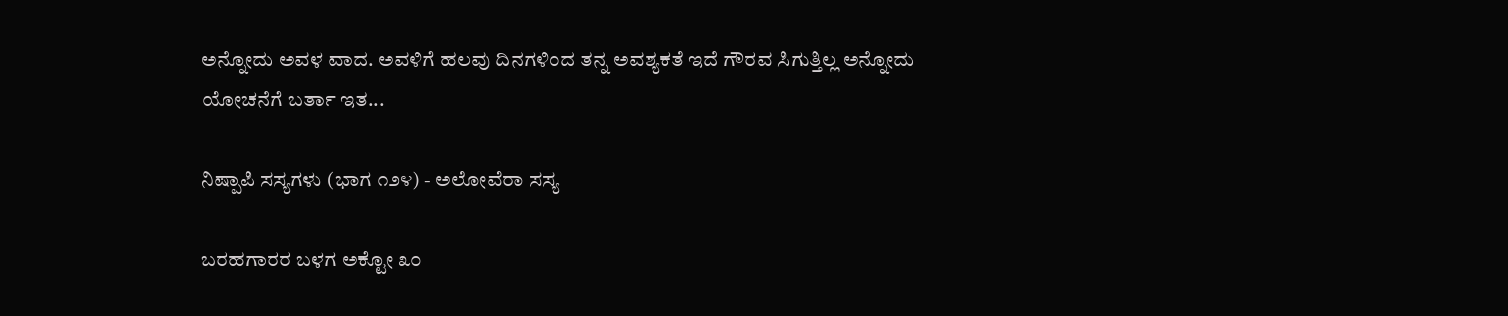ಅನ್ನೋದು ಅವಳ ವಾದ. ಅವಳಿಗೆ ಹಲವು ದಿನಗಳಿಂದ ತನ್ನ ಅವಶ್ಯಕತೆ ಇದೆ ಗೌರವ ಸಿಗುತ್ತಿಲ್ಲ ಅನ್ನೋದು ಯೋಚನೆಗೆ ಬರ್ತಾ ಇತ...

ನಿಷ್ಪಾಪಿ ಸಸ್ಯಗಳು (ಭಾಗ ೧೨೪) - ಅಲೋವೆರಾ ಸಸ್ಯ

ಬರಹಗಾರರ ಬಳಗ ಅಕ್ಟೋ ೩೦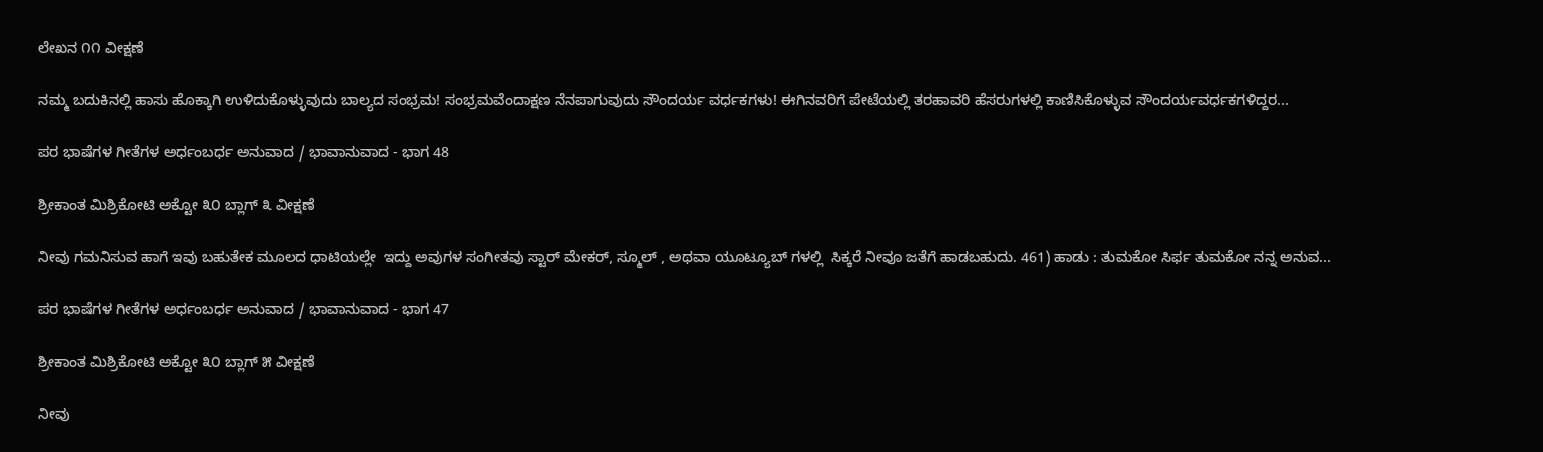ಲೇಖನ ೧೧ ವೀಕ್ಷಣೆ

ನಮ್ಮ ಬದುಕಿನಲ್ಲಿ ಹಾಸು ಹೊಕ್ಕಾಗಿ ಉಳಿದುಕೊಳ್ಳುವುದು ಬಾಲ್ಯದ ಸಂಭ್ರಮ! ಸಂಭ್ರಮವೆಂದಾಕ್ಷಣ ನೆನಪಾಗುವುದು ಸೌಂದರ್ಯ ವರ್ಧಕಗಳು! ಈಗಿನವರಿಗೆ ಪೇಟೆಯಲ್ಲಿ ತರಹಾವರಿ ಹೆಸರುಗಳಲ್ಲಿ ಕಾಣಿಸಿಕೊಳ್ಳುವ ಸೌಂದರ್ಯವರ್ಧಕಗಳಿದ್ದರ...

ಪರ ಭಾಷೆಗಳ ಗೀತೆಗಳ ಅರ್ಧಂಬರ್ಧ ಅನುವಾದ / ಭಾವಾನುವಾದ - ಭಾಗ 48

ಶ್ರೀಕಾಂತ ಮಿಶ್ರಿಕೋಟಿ ಅಕ್ಟೋ ೩೦ ಬ್ಲಾಗ್ ೩ ವೀಕ್ಷಣೆ

ನೀವು ಗಮನಿಸುವ ಹಾಗೆ ಇವು ಬಹುತೇಕ ಮೂಲದ ಧಾಟಿಯಲ್ಲೇ  ಇದ್ದು ಅವುಗಳ ಸಂಗೀತವು ಸ್ಟಾರ್ ಮೇಕರ್, ಸ್ಮೂಲ್ , ಅಥವಾ ಯೂಟ್ಯೂಬ್ ಗಳಲ್ಲಿ  ಸಿಕ್ಕರೆ ನೀವೂ ಜತೆಗೆ ಹಾಡಬಹುದು. 461) ಹಾಡು : ತುಮಕೋ ಸಿರ್ಫ ತುಮಕೋ ನನ್ನ ಅನುವ...

ಪರ ಭಾಷೆಗಳ ಗೀತೆಗಳ ಅರ್ಧಂಬರ್ಧ ಅನುವಾದ / ಭಾವಾನುವಾದ - ಭಾಗ 47

ಶ್ರೀಕಾಂತ ಮಿಶ್ರಿಕೋಟಿ ಅಕ್ಟೋ ೩೦ ಬ್ಲಾಗ್ ೫ ವೀಕ್ಷಣೆ

ನೀವು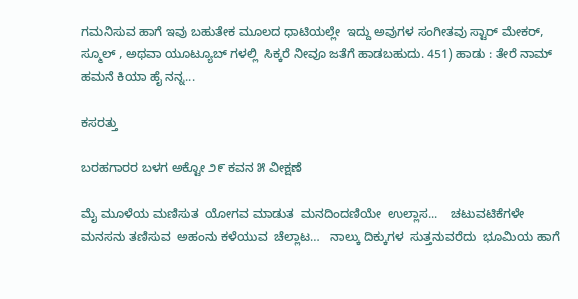ಗಮನಿಸುವ ಹಾಗೆ ಇವು ಬಹುತೇಕ ಮೂಲದ ಧಾಟಿಯಲ್ಲೇ  ಇದ್ದು ಅವುಗಳ ಸಂಗೀತವು ಸ್ಟಾರ್ ಮೇಕರ್, ಸ್ಮೂಲ್ , ಅಥವಾ ಯೂಟ್ಯೂಬ್ ಗಳಲ್ಲಿ  ಸಿಕ್ಕರೆ ನೀವೂ ಜತೆಗೆ ಹಾಡಬಹುದು. 451) ಹಾಡು : ತೇರೆ ನಾಮ್ ಹಮನೆ ಕಿಯಾ ಹೈ ನನ್ನ...

ಕಸರತ್ತು

ಬರಹಗಾರರ ಬಳಗ ಅಕ್ಟೋ ೨೯ ಕವನ ೫ ವೀಕ್ಷಣೆ

ಮೈ ಮೂಳೆಯ ಮಣಿಸುತ  ಯೋಗವ ಮಾಡುತ  ಮನದಿಂದಣಿಯೇ  ಉಲ್ಲಾಸ...    ಚಟುವಟಿಕೆಗಳೇ  ಮನಸನು ತಣಿಸುವ  ಅಹಂನು ಕಳೆಯುವ  ಚೆಲ್ಲಾಟ…   ನಾಲ್ಕು ದಿಕ್ಕುಗಳ  ಸುತ್ತನುವರೆದು  ಭೂಮಿಯ ಹಾಗೆ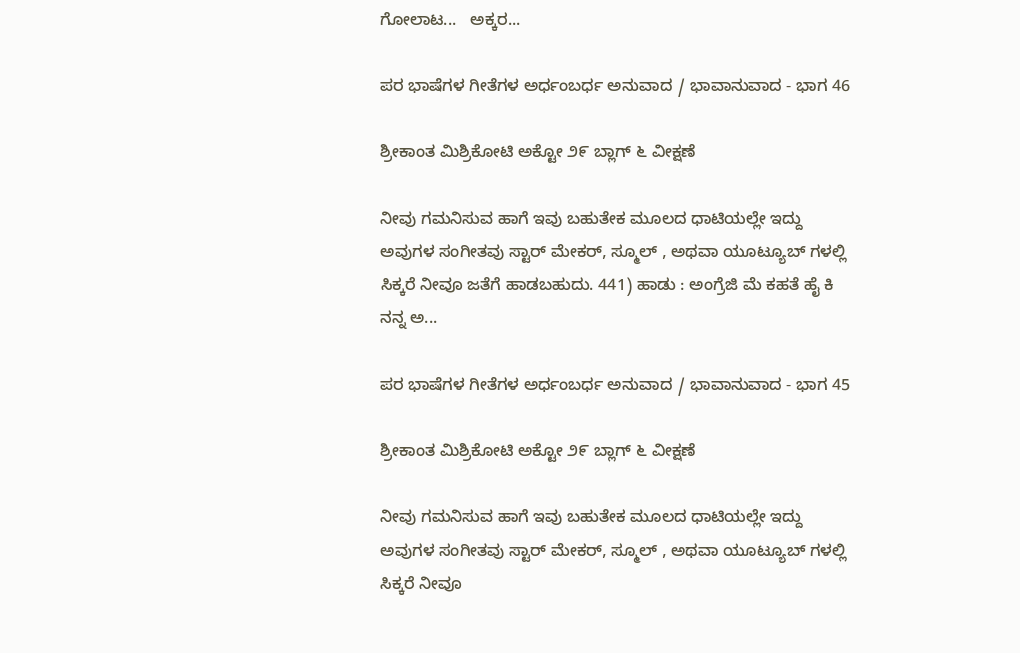ಗೋಲಾಟ...   ಅಕ್ಕರ...

ಪರ ಭಾಷೆಗಳ ಗೀತೆಗಳ ಅರ್ಧಂಬರ್ಧ ಅನುವಾದ / ಭಾವಾನುವಾದ - ಭಾಗ 46

ಶ್ರೀಕಾಂತ ಮಿಶ್ರಿಕೋಟಿ ಅಕ್ಟೋ ೨೯ ಬ್ಲಾಗ್ ೬ ವೀಕ್ಷಣೆ

ನೀವು ಗಮನಿಸುವ ಹಾಗೆ ಇವು ಬಹುತೇಕ ಮೂಲದ ಧಾಟಿಯಲ್ಲೇ ಇದ್ದು ಅವುಗಳ ಸಂಗೀತವು ಸ್ಟಾರ್ ಮೇಕರ್, ಸ್ಮೂಲ್ , ಅಥವಾ ಯೂಟ್ಯೂಬ್ ಗಳಲ್ಲಿ ಸಿಕ್ಕರೆ ನೀವೂ ಜತೆಗೆ ಹಾಡಬಹುದು. 441) ಹಾಡು : ಅಂಗ್ರೆಜಿ ಮೆ ಕಹತೆ ಹೈ ಕಿ ನನ್ನ ಅ...

ಪರ ಭಾಷೆಗಳ ಗೀತೆಗಳ ಅರ್ಧಂಬರ್ಧ ಅನುವಾದ / ಭಾವಾನುವಾದ - ಭಾಗ 45

ಶ್ರೀಕಾಂತ ಮಿಶ್ರಿಕೋಟಿ ಅಕ್ಟೋ ೨೯ ಬ್ಲಾಗ್ ೬ ವೀಕ್ಷಣೆ

ನೀವು ಗಮನಿಸುವ ಹಾಗೆ ಇವು ಬಹುತೇಕ ಮೂಲದ ಧಾಟಿಯಲ್ಲೇ ಇದ್ದು ಅವುಗಳ ಸಂಗೀತವು ಸ್ಟಾರ್ ಮೇಕರ್, ಸ್ಮೂಲ್ , ಅಥವಾ ಯೂಟ್ಯೂಬ್ ಗಳಲ್ಲಿ ಸಿಕ್ಕರೆ ನೀವೂ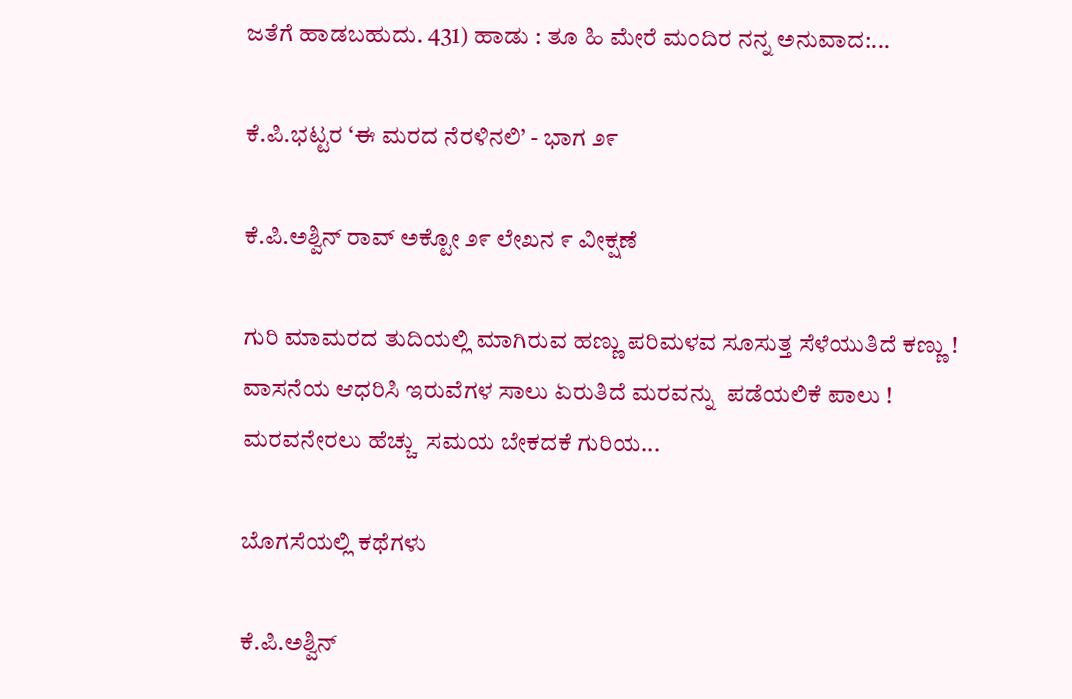ಜತೆಗೆ ಹಾಡಬಹುದು. 431) ಹಾಡು : ತೂ ಹಿ ಮೇರೆ ಮಂದಿರ ನನ್ನ ಅನುವಾದ:...

ಕೆ.ಪಿ.ಭಟ್ಟರ ‘ಈ ಮರದ ನೆರಳಿನಲಿ’ - ಭಾಗ ೨೯

ಕೆ.ಪಿ.ಅಶ್ವಿನ್ ರಾವ್ ಅಕ್ಟೋ ೨೯ ಲೇಖನ ೯ ವೀಕ್ಷಣೆ

ಗುರಿ ಮಾಮರದ ತುದಿಯಲ್ಲಿ ಮಾಗಿರುವ ಹಣ್ಣು ಪರಿಮಳವ ಸೂಸುತ್ತ ಸೆಳೆಯುತಿದೆ ಕಣ್ಣು !   ವಾಸನೆಯ ಆಧರಿಸಿ ಇರುವೆಗಳ ಸಾಲು ಏರುತಿದೆ ಮರವನ್ನು  ಪಡೆಯಲಿಕೆ ಪಾಲು !   ಮರವನೇರಲು ಹೆಚ್ಚು  ಸಮಯ ಬೇಕದಕೆ ಗುರಿಯ...

ಬೊಗಸೆಯಲ್ಲಿ ಕಥೆಗಳು

ಕೆ.ಪಿ.ಅಶ್ವಿನ್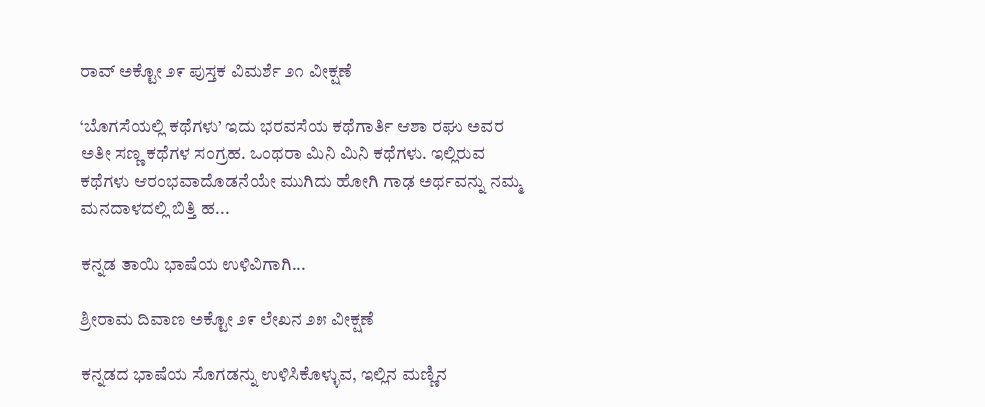ರಾವ್ ಅಕ್ಟೋ ೨೯ ಪುಸ್ತಕ ವಿಮರ್ಶೆ ೨೧ ವೀಕ್ಷಣೆ

‘ಬೊಗಸೆಯಲ್ಲಿ ಕಥೆಗಳು’ ಇದು ಭರವಸೆಯ ಕಥೆಗಾರ್ತಿ ಆಶಾ ರಘು ಅವರ ಅತೀ ಸಣ್ಣ ಕಥೆಗಳ ಸಂಗ್ರಹ. ಒಂಥರಾ ಮಿನಿ ಮಿನಿ ಕಥೆಗಳು. ಇಲ್ಲಿರುವ ಕಥೆಗಳು ಆರಂಭವಾದೊಡನೆಯೇ ಮುಗಿದು ಹೋಗಿ ಗಾಢ ಅರ್ಥವನ್ನು ನಮ್ಮ ಮನದಾಳದಲ್ಲಿ ಬಿತ್ತಿ ಹ...

ಕನ್ನಡ ತಾಯಿ ಭಾಷೆಯ ಉಳಿವಿಗಾಗಿ...

ಶ್ರೀರಾಮ ದಿವಾಣ ಅಕ್ಟೋ ೨೯ ಲೇಖನ ೨೫ ವೀಕ್ಷಣೆ

ಕನ್ನಡದ ಭಾಷೆಯ ಸೊಗಡನ್ನು ಉಳಿಸಿಕೊಳ್ಳುವ, ಇಲ್ಲಿನ ಮಣ್ಣಿನ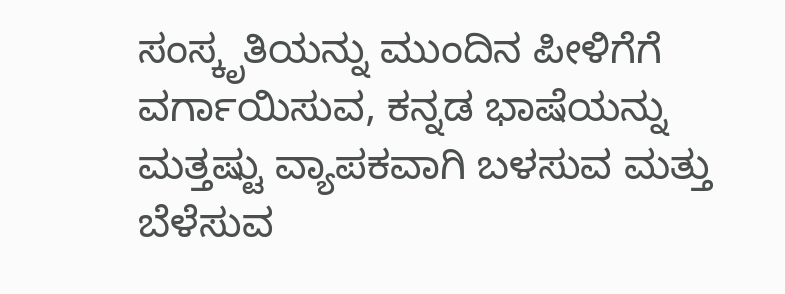ಸಂಸ್ಕೃತಿಯನ್ನು ಮುಂದಿನ ಪೀಳಿಗೆಗೆ ವರ್ಗಾಯಿಸುವ, ಕನ್ನಡ ಭಾಷೆಯನ್ನು ಮತ್ತಷ್ಟು ವ್ಯಾಪಕವಾಗಿ ಬಳಸುವ ಮತ್ತು ಬೆಳೆಸುವ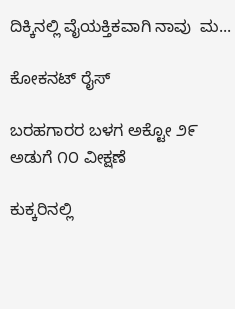ದಿಕ್ಕಿನಲ್ಲಿ ವೈಯಕ್ತಿಕವಾಗಿ ನಾವು  ಮ...

ಕೋಕನಟ್ ರೈಸ್

ಬರಹಗಾರರ ಬಳಗ ಅಕ್ಟೋ ೨೯ ಅಡುಗೆ ೧೦ ವೀಕ್ಷಣೆ

ಕುಕ್ಕರಿನಲ್ಲಿ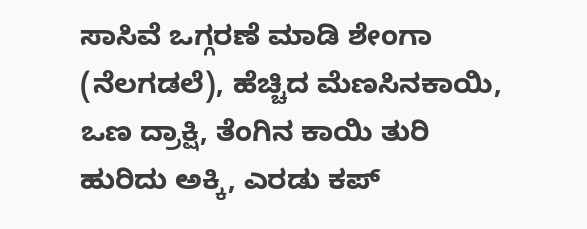ಸಾಸಿವೆ ಒಗ್ಗರಣೆ ಮಾಡಿ ಶೇಂಗಾ (ನೆಲಗಡಲೆ), ಹೆಚ್ಚಿದ ಮೆಣಸಿನಕಾಯಿ, ಒಣ ದ್ರಾಕ್ಷಿ, ತೆಂಗಿನ ಕಾಯಿ ತುರಿ ಹುರಿದು ಅಕ್ಕಿ, ಎರಡು ಕಪ್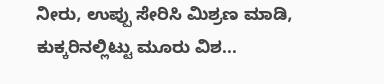ನೀರು, ಉಪ್ಪು ಸೇರಿಸಿ ಮಿಶ್ರಣ ಮಾಡಿ, ಕುಕ್ಕರಿನಲ್ಲಿಟ್ಟು ಮೂರು ವಿಶ...